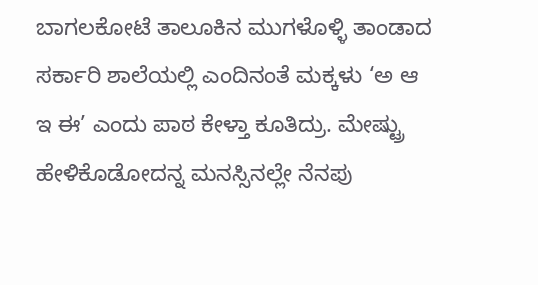ಬಾಗಲಕೋಟೆ ತಾಲೂಕಿನ ಮುಗಳೊಳ್ಳಿ ತಾಂಡಾದ ಸರ್ಕಾರಿ ಶಾಲೆಯಲ್ಲಿ ಎಂದಿನಂತೆ ಮಕ್ಕಳು ‘ಅ ಆ ಇ ಈ’ ಎಂದು ಪಾಠ ಕೇಳ್ತಾ ಕೂತಿದ್ರು. ಮೇಷ್ಟ್ರು ಹೇಳಿಕೊಡೋದನ್ನ ಮನಸ್ಸಿನಲ್ಲೇ ನೆನಪು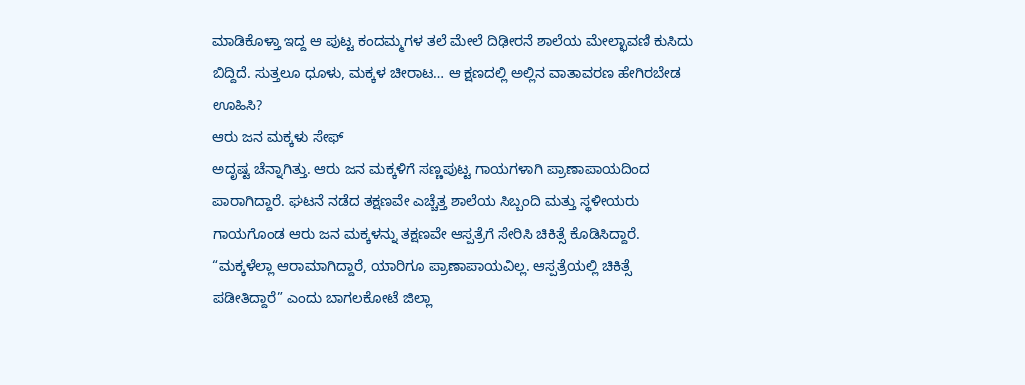ಮಾಡಿಕೊಳ್ತಾ ಇದ್ದ ಆ ಪುಟ್ಟ ಕಂದಮ್ಮಗಳ ತಲೆ ಮೇಲೆ ದಿಢೀರನೆ ಶಾಲೆಯ ಮೇಲ್ಛಾವಣಿ ಕುಸಿದು ಬಿದ್ದಿದೆ. ಸುತ್ತಲೂ ಧೂಳು, ಮಕ್ಕಳ ಚೀರಾಟ… ಆ ಕ್ಷಣದಲ್ಲಿ ಅಲ್ಲಿನ ವಾತಾವರಣ ಹೇಗಿರಬೇಡ ಊಹಿಸಿ?
ಆರು ಜನ ಮಕ್ಕಳು ಸೇಫ್
ಅದೃಷ್ಟ ಚೆನ್ನಾಗಿತ್ತು. ಆರು ಜನ ಮಕ್ಕಳಿಗೆ ಸಣ್ಣಪುಟ್ಟ ಗಾಯಗಳಾಗಿ ಪ್ರಾಣಾಪಾಯದಿಂದ ಪಾರಾಗಿದ್ದಾರೆ. ಘಟನೆ ನಡೆದ ತಕ್ಷಣವೇ ಎಚ್ಚೆತ್ತ ಶಾಲೆಯ ಸಿಬ್ಬಂದಿ ಮತ್ತು ಸ್ಥಳೀಯರು ಗಾಯಗೊಂಡ ಆರು ಜನ ಮಕ್ಕಳನ್ನು ತಕ್ಷಣವೇ ಆಸ್ಪತ್ರೆಗೆ ಸೇರಿಸಿ ಚಿಕಿತ್ಸೆ ಕೊಡಿಸಿದ್ದಾರೆ. “ಮಕ್ಕಳೆಲ್ಲಾ ಆರಾಮಾಗಿದ್ದಾರೆ, ಯಾರಿಗೂ ಪ್ರಾಣಾಪಾಯವಿಲ್ಲ. ಆಸ್ಪತ್ರೆಯಲ್ಲಿ ಚಿಕಿತ್ಸೆ ಪಡೀತಿದ್ದಾರೆ” ಎಂದು ಬಾಗಲಕೋಟೆ ಜಿಲ್ಲಾ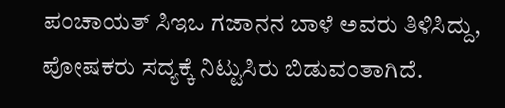ಪಂಚಾಯತ್ ಸಿಇಒ ಗಜಾನನ ಬಾಳೆ ಅವರು ತಿಳಿಸಿದ್ದು, ಪೋಷಕರು ಸದ್ಯಕ್ಕೆ ನಿಟ್ಟುಸಿರು ಬಿಡುವಂತಾಗಿದೆ.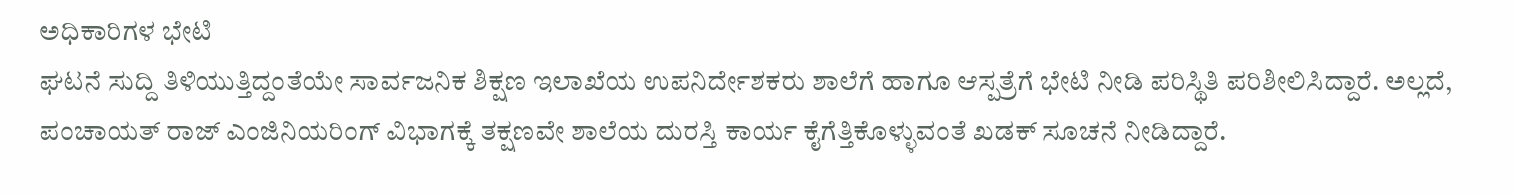ಅಧಿಕಾರಿಗಳ ಭೇಟಿ
ಘಟನೆ ಸುದ್ದಿ ತಿಳಿಯುತ್ತಿದ್ದಂತೆಯೇ ಸಾರ್ವಜನಿಕ ಶಿಕ್ಷಣ ಇಲಾಖೆಯ ಉಪನಿರ್ದೇಶಕರು ಶಾಲೆಗೆ ಹಾಗೂ ಆಸ್ಪತ್ರೆಗೆ ಭೇಟಿ ನೀಡಿ ಪರಿಸ್ಥಿತಿ ಪರಿಶೀಲಿಸಿದ್ದಾರೆ. ಅಲ್ಲದೆ, ಪಂಚಾಯತ್ ರಾಜ್ ಎಂಜಿನಿಯರಿಂಗ್ ವಿಭಾಗಕ್ಕೆ ತಕ್ಷಣವೇ ಶಾಲೆಯ ದುರಸ್ತಿ ಕಾರ್ಯ ಕೈಗೆತ್ತಿಕೊಳ್ಳುವಂತೆ ಖಡಕ್ ಸೂಚನೆ ನೀಡಿದ್ದಾರೆ.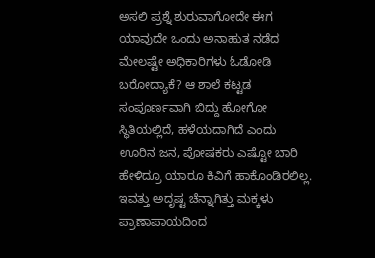ಅಸಲಿ ಪ್ರಶ್ನೆ ಶುರುವಾಗೋದೇ ಈಗ
ಯಾವುದೇ ಒಂದು ಅನಾಹುತ ನಡೆದ ಮೇಲಷ್ಟೇ ಅಧಿಕಾರಿಗಳು ಓಡೋಡಿ ಬರೋದ್ಯಾಕೆ? ಆ ಶಾಲೆ ಕಟ್ಟಡ ಸಂಪೂರ್ಣವಾಗಿ ಬಿದ್ದು ಹೋಗೋ ಸ್ಥಿತಿಯಲ್ಲಿದೆ, ಹಳೆಯದಾಗಿದೆ ಎಂದು ಊರಿನ ಜನ, ಪೋಷಕರು ಎಷ್ಟೋ ಬಾರಿ ಹೇಳಿದ್ರೂ ಯಾರೂ ಕಿವಿಗೆ ಹಾಕೊಂಡಿರಲಿಲ್ಲ. ಇವತ್ತು ಅದೃಷ್ಟ ಚೆನ್ನಾಗಿತ್ತು ಮಕ್ಕಳು ಪ್ರಾಣಾಪಾಯದಿಂದ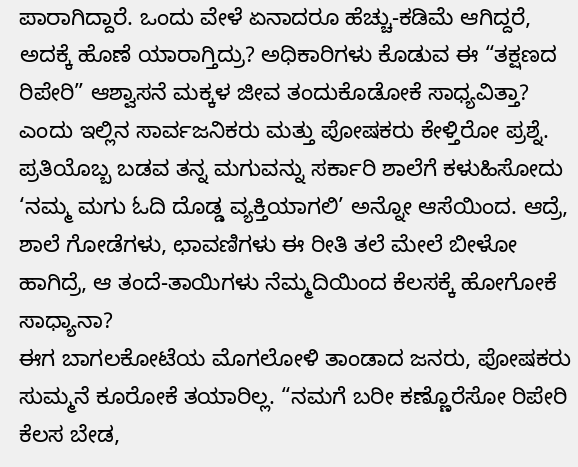ಪಾರಾಗಿದ್ದಾರೆ. ಒಂದು ವೇಳೆ ಏನಾದರೂ ಹೆಚ್ಚು-ಕಡಿಮೆ ಆಗಿದ್ದರೆ, ಅದಕ್ಕೆ ಹೊಣೆ ಯಾರಾಗ್ತಿದ್ರು? ಅಧಿಕಾರಿಗಳು ಕೊಡುವ ಈ “ತಕ್ಷಣದ ರಿಪೇರಿ” ಆಶ್ವಾಸನೆ ಮಕ್ಕಳ ಜೀವ ತಂದುಕೊಡೋಕೆ ಸಾಧ್ಯವಿತ್ತಾ? ಎಂದು ಇಲ್ಲಿನ ಸಾರ್ವಜನಿಕರು ಮತ್ತು ಪೋಷಕರು ಕೇಳ್ತಿರೋ ಪ್ರಶ್ನೆ.
ಪ್ರತಿಯೊಬ್ಬ ಬಡವ ತನ್ನ ಮಗುವನ್ನು ಸರ್ಕಾರಿ ಶಾಲೆಗೆ ಕಳುಹಿಸೋದು ‘ನಮ್ಮ ಮಗು ಓದಿ ದೊಡ್ಡ ವ್ಯಕ್ತಿಯಾಗಲಿ’ ಅನ್ನೋ ಆಸೆಯಿಂದ. ಆದ್ರೆ, ಶಾಲೆ ಗೋಡೆಗಳು, ಛಾವಣಿಗಳು ಈ ರೀತಿ ತಲೆ ಮೇಲೆ ಬೀಳೋ ಹಾಗಿದ್ರೆ, ಆ ತಂದೆ-ತಾಯಿಗಳು ನೆಮ್ಮದಿಯಿಂದ ಕೆಲಸಕ್ಕೆ ಹೋಗೋಕೆ ಸಾಧ್ಯಾನಾ?
ಈಗ ಬಾಗಲಕೋಟೆಯ ಮೊಗಲೋಳಿ ತಾಂಡಾದ ಜನರು, ಪೋಷಕರು ಸುಮ್ಮನೆ ಕೂರೋಕೆ ತಯಾರಿಲ್ಲ. “ನಮಗೆ ಬರೀ ಕಣ್ಣೊರೆಸೋ ರಿಪೇರಿ ಕೆಲಸ ಬೇಡ,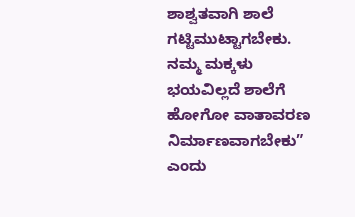ಶಾಶ್ವತವಾಗಿ ಶಾಲೆ ಗಟ್ಟಿಮುಟ್ಟಾಗಬೇಕು. ನಮ್ಮ ಮಕ್ಕಳು ಭಯವಿಲ್ಲದೆ ಶಾಲೆಗೆ ಹೋಗೋ ವಾತಾವರಣ ನಿರ್ಮಾಣವಾಗಬೇಕು” ಎಂದು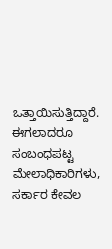ಒತ್ತಾಯಿಸುತ್ತಿದ್ದಾರೆ.
ಈಗಲಾದರೂ ಸಂಬಂಧಪಟ್ಟ ಮೇಲಾಧಿಕಾರಿಗಳು, ಸರ್ಕಾರ ಕೇವಲ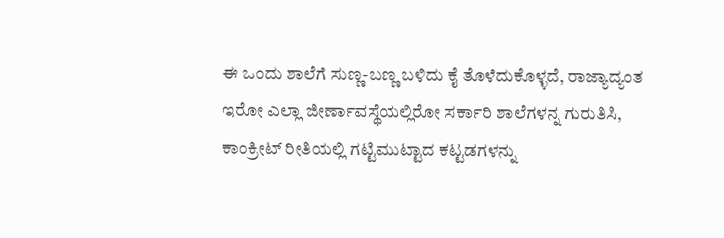ಈ ಒಂದು ಶಾಲೆಗೆ ಸುಣ್ಣ-ಬಣ್ಣ ಬಳಿದು ಕೈ ತೊಳೆದುಕೊಳ್ಳದೆ, ರಾಜ್ಯಾದ್ಯಂತ ಇರೋ ಎಲ್ಲಾ ಜೀರ್ಣಾವಸ್ಥೆಯಲ್ಲಿರೋ ಸರ್ಕಾರಿ ಶಾಲೆಗಳನ್ನ ಗುರುತಿಸಿ, ಕಾಂಕ್ರೀಟ್ ರೀತಿಯಲ್ಲಿ ಗಟ್ಟಿಮುಟ್ಟಾದ ಕಟ್ಟಡಗಳನ್ನು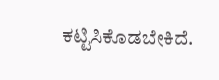ಕಟ್ಟಿಸಿಕೊಡಬೇಕಿದೆ.